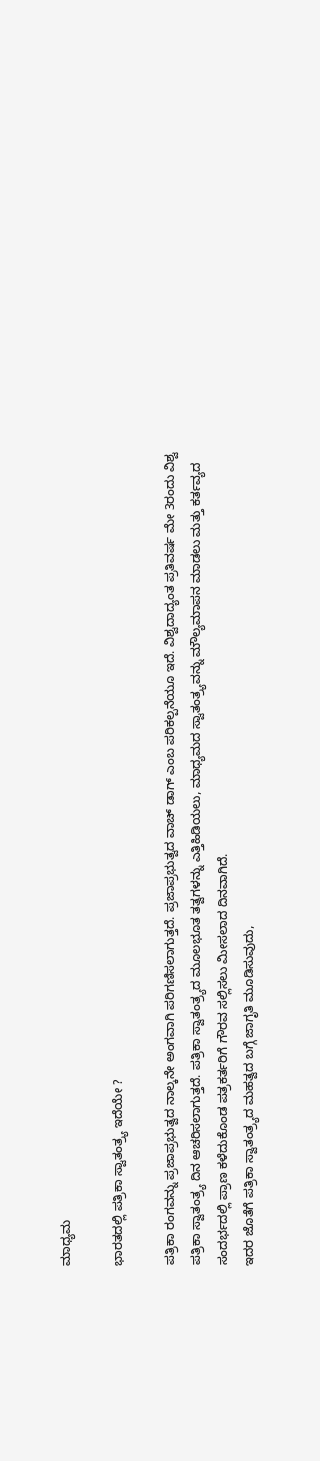ಮಾಧ್ಯಮ

ಭಾರತದಲ್ಲಿ ಪತ್ರಿಕಾ ಸ್ವಾತಂತ್ರ್ಯ ಇದೆಯೇ ?

ಪತ್ರಿಕಾ ರಂಗವನ್ನು ಪ್ರಜಾಪ್ರಭುತ್ವದ ನಾಲ್ಕನೇ ಅಂಗವಾಗಿ ಪರಿಗಣಿಸಲಾಗುತ್ತದೆ. ಪ್ರಜಾಪ್ರಭುತ್ವದ ವಾಚ್ ಡಾಗ್ ಎಂಬ ಪರಿಕಲ್ಪನೆಯೂ ಇದೆ. ವಿಶ್ವದಾದ್ಯಂತ ಪ್ರತಿವರ್ಷ ಮೇ 3ರಂದು ವಿಶ್ವ ಪತ್ರಿಕಾ ಸ್ವಾತಂತ್ರ್ಯ ದಿನ ಆಚರಿಸಲಾಗುತ್ತದೆ. ಪತ್ರಿಕಾ ಸ್ವಾತಂತ್ರ್ಯದ ಮೂಲಭೂತ ತತ್ವಗಳನ್ನು ಎತ್ತಿಹಿಡಿಯಲು, ಮಾಧ್ಯಮದ ಸ್ವಾತಂತ್ರ್ಯವನ್ನು ಮೌಲ್ಯಮಾಪನ ಮಾಡಲು ಮತ್ತು ಕರ್ತವ್ಯದ ಸಂದರ್ಭದಲ್ಲಿ ಪ್ರಾಣ ಕಳೆದುಕೊಂಡ ಪತ್ರಕರ್ತರಿಗೆ ಗೌರವ ಸಲ್ಲಿಸಲು ಮೀಸಲಾದ ದಿನವಾಗಿದೆ.
ಇದರ ಜೊತೆಗೆ ಪತ್ರಿಕಾ ಸ್ವಾತಂತ್ರ್ಯದ ಮಹತ್ವದ ಬಗ್ಗೆ ಜಾಗೃತಿ ಮೂಡಿಸುವುದು,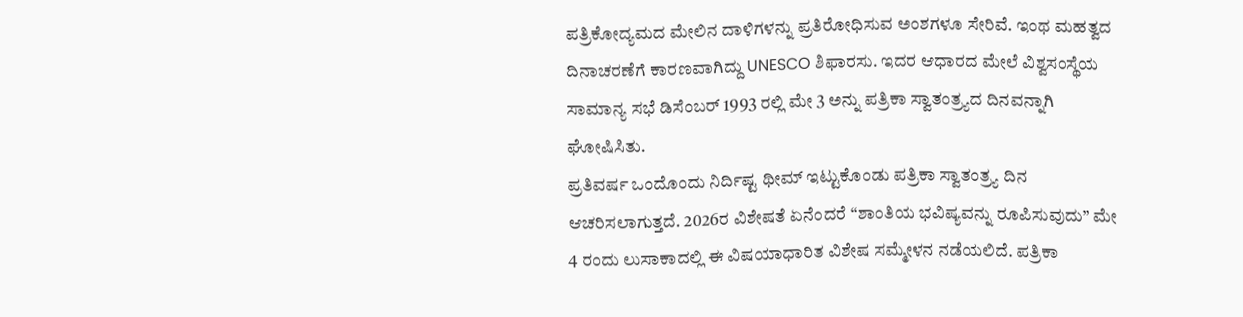ಪತ್ರಿಕೋದ್ಯಮದ ಮೇಲಿನ ದಾಳಿಗಳನ್ನು ಪ್ರತಿರೋಧಿಸುವ ಅಂಶಗಳೂ ಸೇರಿವೆ. ಇಂಥ ಮಹತ್ವದ ದಿನಾಚರಣೆಗೆ ಕಾರಣವಾಗಿದ್ದು UNESCO ಶಿಫಾರಸು. ಇದರ ಆಧಾರದ ಮೇಲೆ ವಿಶ್ವಸಂಸ್ಥೆಯ ಸಾಮಾನ್ಯ ಸಭೆ ಡಿಸೆಂಬರ್ 1993 ರಲ್ಲಿ ಮೇ 3 ಅನ್ನು ಪತ್ರಿಕಾ ಸ್ವಾತಂತ್ರ್ಯದ ದಿನವನ್ನಾಗಿ ಘೋಷಿಸಿತು.
ಪ್ರತಿವರ್ಷ ಒಂದೊಂದು ನಿರ್ದಿಷ್ಟ ಥೀಮ್ ಇಟ್ಟುಕೊಂಡು ಪತ್ರಿಕಾ ಸ್ವಾತಂತ್ರ್ಯ ದಿನ ಆಚರಿಸಲಾಗುತ್ತದೆ. 2026ರ ವಿಶೇಷತೆ ಏನೆಂದರೆ “ಶಾಂತಿಯ ಭವಿಷ್ಯವನ್ನು ರೂಪಿಸುವುದು” ಮೇ 4 ರಂದು ಲುಸಾಕಾದಲ್ಲಿ ಈ ವಿಷಯಾಧಾರಿತ ವಿಶೇಷ ಸಮ್ಮೇಳನ ನಡೆಯಲಿದೆ. ಪತ್ರಿಕಾ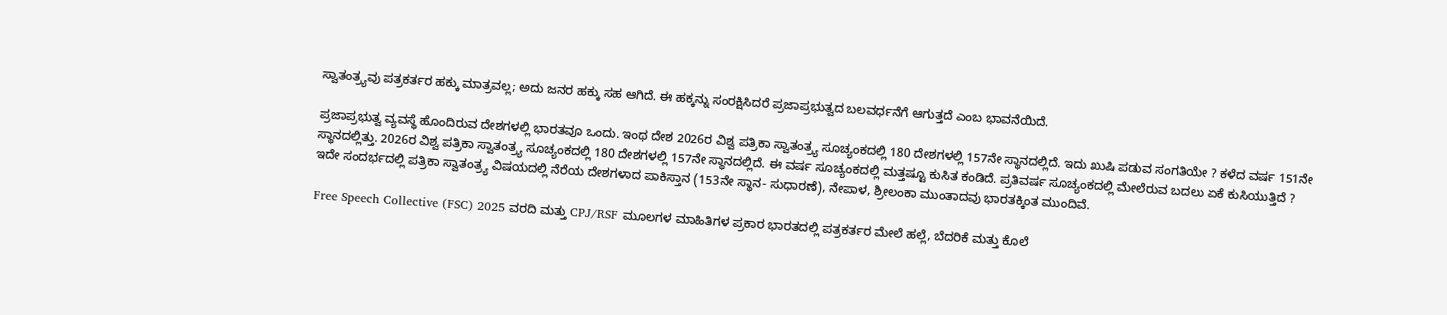ಸ್ವಾತಂತ್ರ್ಯವು ಪತ್ರಕರ್ತರ ಹಕ್ಕು ಮಾತ್ರವಲ್ಲ; ಅದು ಜನರ ಹಕ್ಕು ಸಹ ಆಗಿದೆ. ಈ ಹಕ್ಕನ್ನು ಸಂರಕ್ಷಿಸಿದರೆ ಪ್ರಜಾಪ್ರಭುತ್ವದ ಬಲವರ್ಧನೆಗೆ ಆಗುತ್ತದೆ ಎಂಬ ಭಾವನೆಯಿದೆ.

ಪ್ರಜಾಪ್ರಭುತ್ವ ವ್ಯವಸ್ಥೆ ಹೊಂದಿರುವ ದೇಶಗಳಲ್ಲಿ ಭಾರತವೂ ಒಂದು. ಇಂಥ ದೇಶ 2026ರ ವಿಶ್ವ ಪತ್ರಿಕಾ ಸ್ವಾತಂತ್ರ್ಯ ಸೂಚ್ಯಂಕದಲ್ಲಿ 180 ದೇಶಗಳಲ್ಲಿ 157ನೇ ಸ್ಥಾನದಲ್ಲಿದೆ. ಇದು ಖುಷಿ ಪಡುವ ಸಂಗತಿಯೇ ? ಕಳೆದ ವರ್ಷ 151ನೇ ಸ್ಥಾನದಲ್ಲಿತ್ತು. 2026ರ ವಿಶ್ವ ಪತ್ರಿಕಾ ಸ್ವಾತಂತ್ರ್ಯ ಸೂಚ್ಯಂಕದಲ್ಲಿ 180 ದೇಶಗಳಲ್ಲಿ 157ನೇ ಸ್ಥಾನದಲ್ಲಿದೆ. ಈ ವರ್ಷ ಸೂಚ್ಯಂಕದಲ್ಲಿ ಮತ್ತಷ್ಟೂ ಕುಸಿತ ಕಂಡಿದೆ. ಪ್ರತಿವರ್ಷ ಸೂಚ್ಯಂಕದಲ್ಲಿ ಮೇಲೆರುವ ಬದಲು ಏಕೆ ಕುಸಿಯುತ್ತಿದೆ ? ಇದೇ ಸಂದರ್ಭದಲ್ಲಿ ಪತ್ರಿಕಾ ಸ್ವಾತಂತ್ರ್ಯ ವಿಷಯದಲ್ಲಿ ನೆರೆಯ ದೇಶಗಳಾದ ಪಾಕಿಸ್ತಾನ (153ನೇ ಸ್ಥಾನ- ಸುಧಾರಣೆ), ನೇಪಾಳ, ಶ್ರೀಲಂಕಾ ಮುಂತಾದವು ಭಾರತಕ್ಕಿಂತ ಮುಂದಿವೆ.

Free Speech Collective (FSC) 2025 ವರದಿ ಮತ್ತು CPJ/RSF ಮೂಲಗಳ ಮಾಹಿತಿಗಳ ಪ್ರಕಾರ ಭಾರತದಲ್ಲಿ ಪತ್ರಕರ್ತರ ಮೇಲೆ ಹಲ್ಲೆ, ಬೆದರಿಕೆ ಮತ್ತು ಕೊಲೆ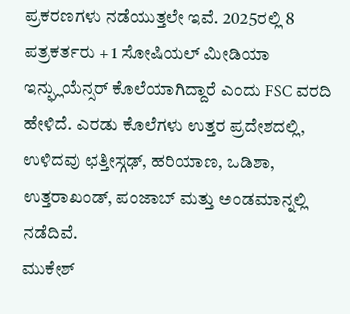ಪ್ರಕರಣಗಳು ನಡೆಯುತ್ತಲೇ ಇವೆ. 2025ರಲ್ಲಿ 8 ಪತ್ರಕರ್ತರು + 1 ಸೋಷಿಯಲ್ ಮೀಡಿಯಾ ಇನ್ಫ್ಲುಯೆನ್ಸರ್ ಕೊಲೆಯಾಗಿದ್ದಾರೆ ಎಂದು FSC ವರದಿ ಹೇಳಿದೆ. ಎರಡು ಕೊಲೆಗಳು ಉತ್ತರ ಪ್ರದೇಶದಲ್ಲಿ, ಉಳಿದವು ಛತ್ತೀಸ್ಗಢ್, ಹರಿಯಾಣ, ಒಡಿಶಾ, ಉತ್ತರಾಖಂಡ್, ಪಂಜಾಬ್ ಮತ್ತು ಅಂಡಮಾನ್ನಲ್ಲಿ ನಡೆದಿವೆ.
ಮುಕೇಶ್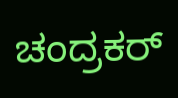ಚಂದ್ರಕರ್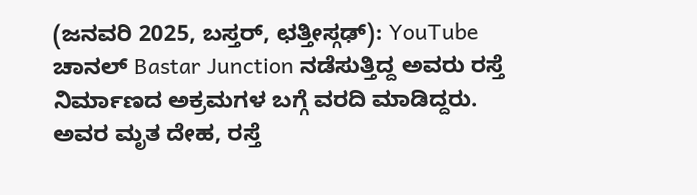(ಜನವರಿ 2025, ಬಸ್ತರ್, ಛತ್ತೀಸ್ಗಢ್): YouTube ಚಾನಲ್ Bastar Junction ನಡೆಸುತ್ತಿದ್ದ ಅವರು ರಸ್ತೆ ನಿರ್ಮಾಣದ ಅಕ್ರಮಗಳ ಬಗ್ಗೆ ವರದಿ ಮಾಡಿದ್ದರು. ಅವರ ಮೃತ ದೇಹ, ರಸ್ತೆ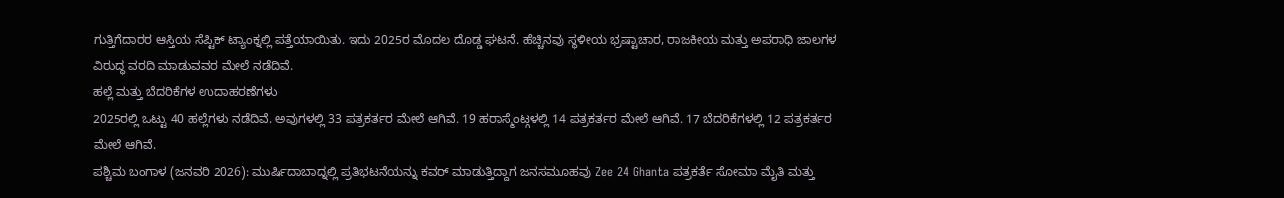ಗುತ್ತಿಗೆದಾರರ ಆಸ್ತಿಯ ಸೆಪ್ಟಿಕ್ ಟ್ಯಾಂಕ್ನಲ್ಲಿ ಪತ್ತೆಯಾಯಿತು. ಇದು 2025ರ ಮೊದಲ ದೊಡ್ಡ ಘಟನೆ. ಹೆಚ್ಚಿನವು ಸ್ಥಳೀಯ ಭ್ರಷ್ಟಾಚಾರ, ರಾಜಕೀಯ ಮತ್ತು ಅಪರಾಧಿ ಜಾಲಗಳ ವಿರುದ್ಧ ವರದಿ ಮಾಡುವವರ ಮೇಲೆ ನಡೆದಿವೆ.
ಹಲ್ಲೆ ಮತ್ತು ಬೆದರಿಕೆಗಳ ಉದಾಹರಣೆಗಳು
2025ರಲ್ಲಿ ಒಟ್ಟು 40 ಹಲ್ಲೆಗಳು ನಡೆದಿವೆ. ಅವುಗಳಲ್ಲಿ 33 ಪತ್ರಕರ್ತರ ಮೇಲೆ ಆಗಿವೆ. 19 ಹರಾಸ್ಮೆಂಟ್ಗಳಲ್ಲಿ 14 ಪತ್ರಕರ್ತರ ಮೇಲೆ ಆಗಿವೆ. 17 ಬೆದರಿಕೆಗಳಲ್ಲಿ 12 ಪತ್ರಕರ್ತರ ಮೇಲೆ ಆಗಿವೆ.
ಪಶ್ಚಿಮ ಬಂಗಾಳ (ಜನವರಿ 2026): ಮುರ್ಷಿದಾಬಾದ್ನಲ್ಲಿ ಪ್ರತಿಭಟನೆಯನ್ನು ಕವರ್ ಮಾಡುತ್ತಿದ್ದಾಗ ಜನಸಮೂಹವು Zee 24 Ghanta ಪತ್ರಕರ್ತೆ ಸೋಮಾ ಮೈತಿ ಮತ್ತು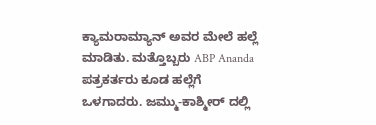ಕ್ಯಾಮರಾಮ್ಯಾನ್ ಅವರ ಮೇಲೆ ಹಲ್ಲೆ ಮಾಡಿತು. ಮತ್ತೊಬ್ಬರು ABP Ananda ಪತ್ರಕರ್ತರು ಕೂಡ ಹಲ್ಲೆಗೆ ಒಳಗಾದರು. ಜಮ್ಮು-ಕಾಶ್ಮೀರ್ ದಲ್ಲಿ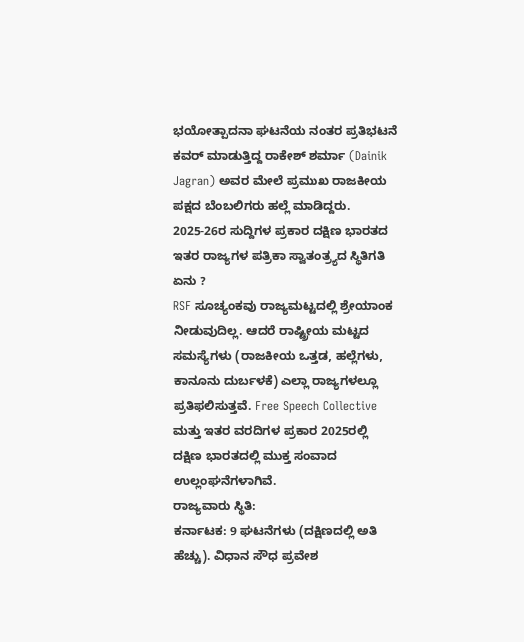ಭಯೋತ್ಪಾದನಾ ಘಟನೆಯ ನಂತರ ಪ್ರತಿಭಟನೆ ಕವರ್ ಮಾಡುತ್ತಿದ್ದ ರಾಕೇಶ್ ಶರ್ಮಾ (Dainik Jagran) ಅವರ ಮೇಲೆ ಪ್ರಮುಖ ರಾಜಕೀಯ ಪಕ್ಷದ ಬೆಂಬಲಿಗರು ಹಲ್ಲೆ ಮಾಡಿದ್ದರು.
2025-26ರ ಸುದ್ದಿಗಳ ಪ್ರಕಾರ ದಕ್ಷಿಣ ಭಾರತದ ಇತರ ರಾಜ್ಯಗಳ ಪತ್ರಿಕಾ ಸ್ವಾತಂತ್ರ್ಯದ ಸ್ಥಿತಿಗತಿ ಏನು ?
RSF ಸೂಚ್ಯಂಕವು ರಾಜ್ಯಮಟ್ಟದಲ್ಲಿ ಶ್ರೇಯಾಂಕ ನೀಡುವುದಿಲ್ಲ. ಆದರೆ ರಾಷ್ಟ್ರೀಯ ಮಟ್ಟದ ಸಮಸ್ಯೆಗಳು (ರಾಜಕೀಯ ಒತ್ತಡ, ಹಲ್ಲೆಗಳು, ಕಾನೂನು ದುರ್ಬಳಕೆ) ಎಲ್ಲಾ ರಾಜ್ಯಗಳಲ್ಲೂ ಪ್ರತಿಫಲಿಸುತ್ತವೆ. Free Speech Collective ಮತ್ತು ಇತರ ವರದಿಗಳ ಪ್ರಕಾರ 2025ರಲ್ಲಿ ದಕ್ಷಿಣ ಭಾರತದಲ್ಲಿ ಮುಕ್ತ ಸಂವಾದ ಉಲ್ಲಂಘನೆಗಳಾಗಿವೆ.
ರಾಜ್ಯವಾರು ಸ್ಥಿತಿ:
ಕರ್ನಾಟಕ: 9 ಘಟನೆಗಳು (ದಕ್ಷಿಣದಲ್ಲಿ ಅತಿ ಹೆಚ್ಚು). ವಿಧಾನ ಸೌಧ ಪ್ರವೇಶ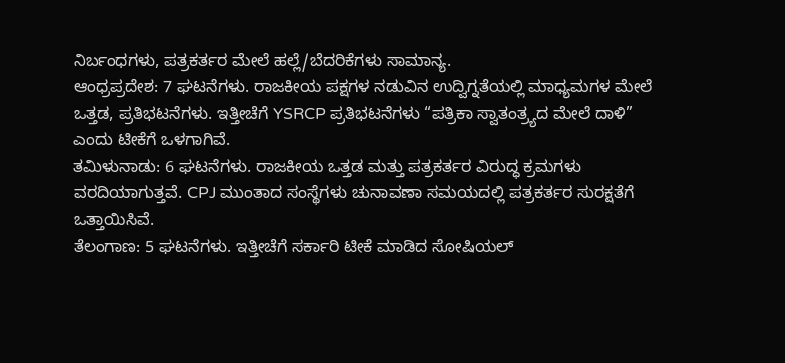ನಿರ್ಬಂಧಗಳು, ಪತ್ರಕರ್ತರ ಮೇಲೆ ಹಲ್ಲೆ/ಬೆದರಿಕೆಗಳು ಸಾಮಾನ್ಯ.
ಆಂಧ್ರಪ್ರದೇಶ: 7 ಘಟನೆಗಳು. ರಾಜಕೀಯ ಪಕ್ಷಗಳ ನಡುವಿನ ಉದ್ವಿಗ್ನತೆಯಲ್ಲಿ ಮಾಧ್ಯಮಗಳ ಮೇಲೆ ಒತ್ತಡ, ಪ್ರತಿಭಟನೆಗಳು. ಇತ್ತೀಚೆಗೆ YSRCP ಪ್ರತಿಭಟನೆಗಳು “ಪತ್ರಿಕಾ ಸ್ವಾತಂತ್ರ್ಯದ ಮೇಲೆ ದಾಳಿ” ಎಂದು ಟೀಕೆಗೆ ಒಳಗಾಗಿವೆ.
ತಮಿಳುನಾಡು: 6 ಘಟನೆಗಳು. ರಾಜಕೀಯ ಒತ್ತಡ ಮತ್ತು ಪತ್ರಕರ್ತರ ವಿರುದ್ಧ ಕ್ರಮಗಳು ವರದಿಯಾಗುತ್ತವೆ. CPJ ಮುಂತಾದ ಸಂಸ್ಥೆಗಳು ಚುನಾವಣಾ ಸಮಯದಲ್ಲಿ ಪತ್ರಕರ್ತರ ಸುರಕ್ಷತೆಗೆ ಒತ್ತಾಯಿಸಿವೆ.
ತೆಲಂಗಾಣ: 5 ಘಟನೆಗಳು. ಇತ್ತೀಚೆಗೆ ಸರ್ಕಾರಿ ಟೀಕೆ ಮಾಡಿದ ಸೋಷಿಯಲ್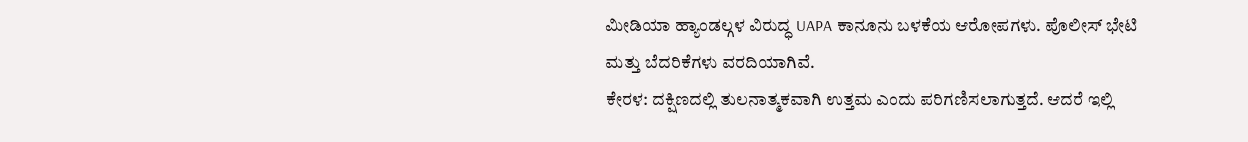ಮೀಡಿಯಾ ಹ್ಯಾಂಡಲ್ಗಳ ವಿರುದ್ಧ UAPA ಕಾನೂನು ಬಳಕೆಯ ಆರೋಪಗಳು. ಪೊಲೀಸ್ ಭೇಟಿ ಮತ್ತು ಬೆದರಿಕೆಗಳು ವರದಿಯಾಗಿವೆ.
ಕೇರಳ: ದಕ್ಷಿಣದಲ್ಲಿ ತುಲನಾತ್ಮಕವಾಗಿ ಉತ್ತಮ ಎಂದು ಪರಿಗಣಿಸಲಾಗುತ್ತದೆ. ಆದರೆ ಇಲ್ಲಿ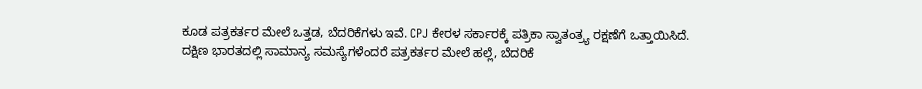ಕೂಡ ಪತ್ರಕರ್ತರ ಮೇಲೆ ಒತ್ತಡ, ಬೆದರಿಕೆಗಳು ಇವೆ. CPJ ಕೇರಳ ಸರ್ಕಾರಕ್ಕೆ ಪತ್ರಿಕಾ ಸ್ವಾತಂತ್ರ್ಯ ರಕ್ಷಣೆಗೆ ಒತ್ತಾಯಿಸಿದೆ.
ದಕ್ಷಿಣ ಭಾರತದಲ್ಲಿ ಸಾಮಾನ್ಯ ಸಮಸ್ಯೆಗಳೆಂದರೆ ಪತ್ರಕರ್ತರ ಮೇಲೆ ಹಲ್ಲೆ, ಬೆದರಿಕೆ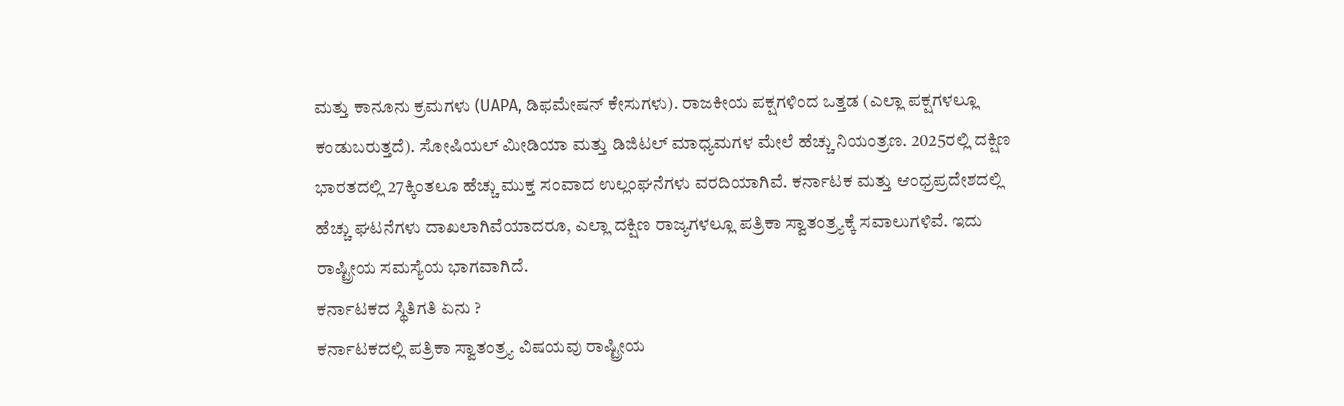ಮತ್ತು ಕಾನೂನು ಕ್ರಮಗಳು (UAPA, ಡಿಫಮೇಷನ್ ಕೇಸುಗಳು). ರಾಜಕೀಯ ಪಕ್ಷಗಳಿಂದ ಒತ್ತಡ (ಎಲ್ಲಾ ಪಕ್ಷಗಳಲ್ಲೂ ಕಂಡುಬರುತ್ತದೆ). ಸೋಷಿಯಲ್ ಮೀಡಿಯಾ ಮತ್ತು ಡಿಜಿಟಲ್ ಮಾಧ್ಯಮಗಳ ಮೇಲೆ ಹೆಚ್ಚು ನಿಯಂತ್ರಣ. 2025ರಲ್ಲಿ ದಕ್ಷಿಣ ಭಾರತದಲ್ಲಿ 27ಕ್ಕಿಂತಲೂ ಹೆಚ್ಚು ಮುಕ್ತ ಸಂವಾದ ಉಲ್ಲಂಘನೆಗಳು ವರದಿಯಾಗಿವೆ. ಕರ್ನಾಟಕ ಮತ್ತು ಆಂಧ್ರಪ್ರದೇಶದಲ್ಲಿ ಹೆಚ್ಚು ಘಟನೆಗಳು ದಾಖಲಾಗಿವೆಯಾದರೂ, ಎಲ್ಲಾ ದಕ್ಷಿಣ ರಾಜ್ಯಗಳಲ್ಲೂ ಪತ್ರಿಕಾ ಸ್ವಾತಂತ್ರ್ಯಕ್ಕೆ ಸವಾಲುಗಳಿವೆ. ಇದು ರಾಷ್ಟ್ರೀಯ ಸಮಸ್ಯೆಯ ಭಾಗವಾಗಿದೆ.
ಕರ್ನಾಟಕದ ಸ್ಥಿತಿಗತಿ ಏನು ?
ಕರ್ನಾಟಕದಲ್ಲಿ ಪತ್ರಿಕಾ ಸ್ವಾತಂತ್ರ್ಯ ವಿಷಯವು ರಾಷ್ಟ್ರೀಯ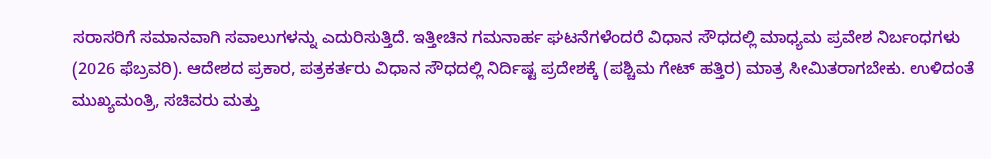ಸರಾಸರಿಗೆ ಸಮಾನವಾಗಿ ಸವಾಲುಗಳನ್ನು ಎದುರಿಸುತ್ತಿದೆ. ಇತ್ತೀಚಿನ ಗಮನಾರ್ಹ ಘಟನೆಗಳೆಂದರೆ ವಿಧಾನ ಸೌಧದಲ್ಲಿ ಮಾಧ್ಯಮ ಪ್ರವೇಶ ನಿರ್ಬಂಧಗಳು (2026 ಫೆಬ್ರವರಿ). ಆದೇಶದ ಪ್ರಕಾರ, ಪತ್ರಕರ್ತರು ವಿಧಾನ ಸೌಧದಲ್ಲಿ ನಿರ್ದಿಷ್ಟ ಪ್ರದೇಶಕ್ಕೆ (ಪಶ್ಚಿಮ ಗೇಟ್ ಹತ್ತಿರ) ಮಾತ್ರ ಸೀಮಿತರಾಗಬೇಕು. ಉಳಿದಂತೆ ಮುಖ್ಯಮಂತ್ರಿ, ಸಚಿವರು ಮತ್ತು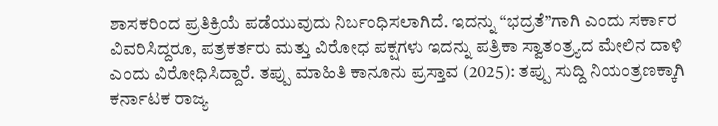ಶಾಸಕರಿಂದ ಪ್ರತಿಕ್ರಿಯೆ ಪಡೆಯುವುದು ನಿರ್ಬಂಧಿಸಲಾಗಿದೆ. ಇದನ್ನು “ಭದ್ರತೆ”ಗಾಗಿ ಎಂದು ಸರ್ಕಾರ ವಿವರಿಸಿದ್ದರೂ, ಪತ್ರಕರ್ತರು ಮತ್ತು ವಿರೋಧ ಪಕ್ಷಗಳು ಇದನ್ನು ಪತ್ರಿಕಾ ಸ್ವಾತಂತ್ರ್ಯದ ಮೇಲಿನ ದಾಳಿ ಎಂದು ವಿರೋಧಿಸಿದ್ದಾರೆ. ತಪ್ಪು ಮಾಹಿತಿ ಕಾನೂನು ಪ್ರಸ್ತಾವ (2025): ತಪ್ಪು ಸುದ್ದಿ ನಿಯಂತ್ರಣಕ್ಕಾಗಿ ಕರ್ನಾಟಕ ರಾಜ್ಯ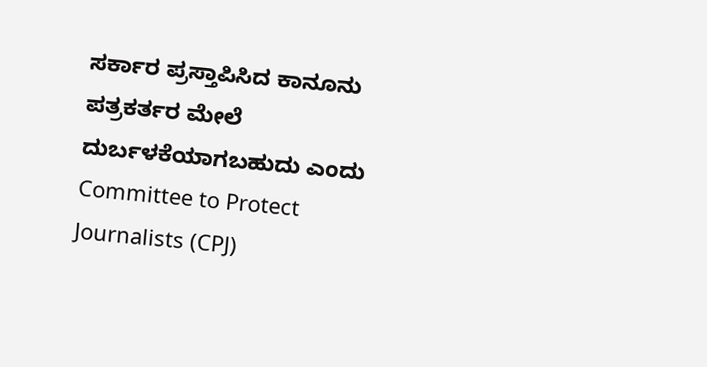ಸರ್ಕಾರ ಪ್ರಸ್ತಾಪಿಸಿದ ಕಾನೂನು ಪತ್ರಕರ್ತರ ಮೇಲೆ ದುರ್ಬಳಕೆಯಾಗಬಹುದು ಎಂದು Committee to Protect Journalists (CPJ)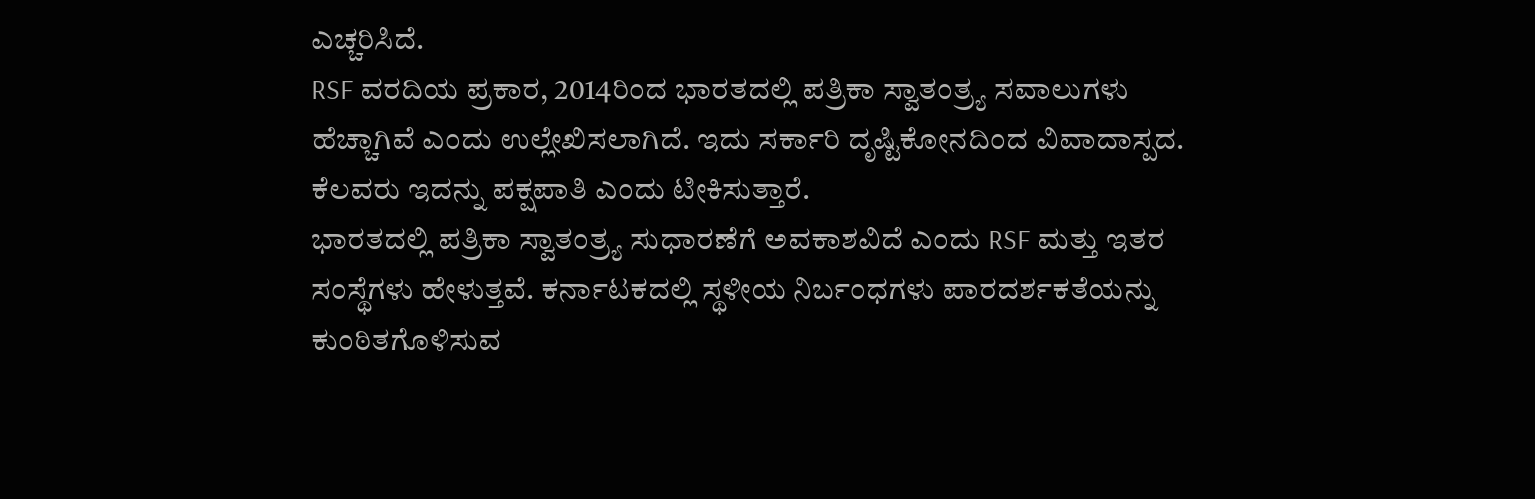ಎಚ್ಚರಿಸಿದೆ.
RSF ವರದಿಯ ಪ್ರಕಾರ, 2014ರಿಂದ ಭಾರತದಲ್ಲಿ ಪತ್ರಿಕಾ ಸ್ವಾತಂತ್ರ್ಯ ಸವಾಲುಗಳು ಹೆಚ್ಚಾಗಿವೆ ಎಂದು ಉಲ್ಲೇಖಿಸಲಾಗಿದೆ. ಇದು ಸರ್ಕಾರಿ ದೃಷ್ಟಿಕೋನದಿಂದ ವಿವಾದಾಸ್ಪದ. ಕೆಲವರು ಇದನ್ನು ಪಕ್ಷಪಾತಿ ಎಂದು ಟೀಕಿಸುತ್ತಾರೆ.
ಭಾರತದಲ್ಲಿ ಪತ್ರಿಕಾ ಸ್ವಾತಂತ್ರ್ಯ ಸುಧಾರಣೆಗೆ ಅವಕಾಶವಿದೆ ಎಂದು RSF ಮತ್ತು ಇತರ ಸಂಸ್ಥೆಗಳು ಹೇಳುತ್ತವೆ. ಕರ್ನಾಟಕದಲ್ಲಿ ಸ್ಥಳೀಯ ನಿರ್ಬಂಧಗಳು ಪಾರದರ್ಶಕತೆಯನ್ನು ಕುಂಠಿತಗೊಳಿಸುವ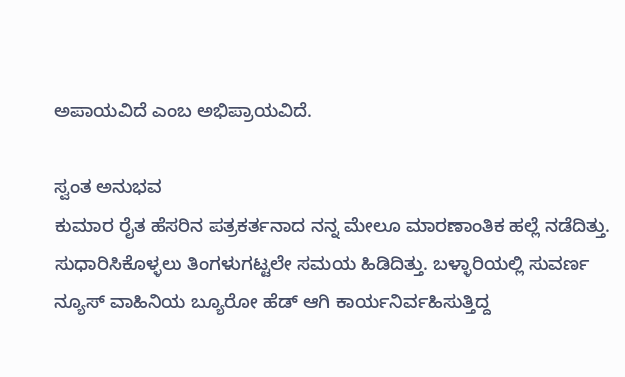ಅಪಾಯವಿದೆ ಎಂಬ ಅಭಿಪ್ರಾಯವಿದೆ.

ಸ್ವಂತ ಅನುಭವ
ಕುಮಾರ ರೈತ ಹೆಸರಿನ ಪತ್ರಕರ್ತನಾದ ನನ್ನ ಮೇಲೂ ಮಾರಣಾಂತಿಕ ಹಲ್ಲೆ ನಡೆದಿತ್ತು. ಸುಧಾರಿಸಿಕೊಳ್ಳಲು ತಿಂಗಳುಗಟ್ಟಲೇ ಸಮಯ ಹಿಡಿದಿತ್ತು. ಬಳ್ಳಾರಿಯಲ್ಲಿ ಸುವರ್ಣ ನ್ಯೂಸ್ ವಾಹಿನಿಯ ಬ್ಯೂರೋ ಹೆಡ್ ಆಗಿ ಕಾರ್ಯನಿರ್ವಹಿಸುತ್ತಿದ್ದ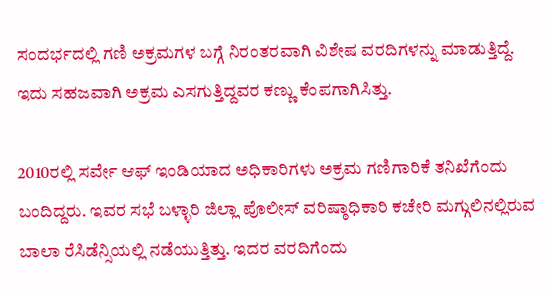ಸಂದರ್ಭದಲ್ಲಿ ಗಣಿ ಅಕ್ರಮಗಳ ಬಗ್ಗೆ ನಿರಂತರವಾಗಿ ವಿಶೇಷ ವರದಿಗಳನ್ನು ಮಾಡುತ್ತಿದ್ದೆ. ಇದು ಸಹಜವಾಗಿ ಅಕ್ರಮ ಎಸಗುತ್ತಿದ್ದವರ ಕಣ್ಣು ಕೆಂಪಗಾಗಿಸಿತ್ತು.

2010ರಲ್ಲಿ ಸರ್ವೇ ಆಫ್ ಇಂಡಿಯಾದ ಅಧಿಕಾರಿಗಳು ಅಕ್ರಮ ಗಣಿಗಾರಿಕೆ ತನಿಖೆಗೆಂದು ಬಂದಿದ್ದರು. ಇವರ ಸಭೆ ಬಳ್ಳಾರಿ ಜಿಲ್ಲಾ ಪೊಲೀಸ್ ವರಿಷ್ಠಾಧಿಕಾರಿ ಕಚೇರಿ ಮಗ್ಗುಲಿನಲ್ಲಿರುವ ಬಾಲಾ ರೆಸಿಡೆನ್ಸಿಯಲ್ಲಿ ನಡೆಯುತ್ತಿತ್ತು. ಇದರ ವರದಿಗೆಂದು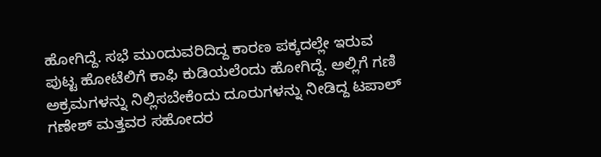ಹೋಗಿದ್ದೆ. ಸಭೆ ಮುಂದುವರಿದಿದ್ದ ಕಾರಣ ಪಕ್ಕದಲ್ಲೇ ಇರುವ ಪುಟ್ಟ ಹೋಟೆಲಿಗೆ ಕಾಫಿ ಕುಡಿಯಲೆಂದು ಹೋಗಿದ್ದೆ. ಅಲ್ಲಿಗೆ ಗಣಿ ಅಕ್ರಮಗಳನ್ನು ನಿಲ್ಲಿಸಬೇಕೆಂದು ದೂರುಗಳನ್ನು ನೀಡಿದ್ದ ಟಪಾಲ್ ಗಣೇಶ್ ಮತ್ತವರ ಸಹೋದರ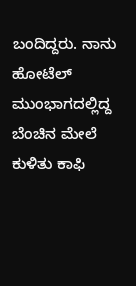ಬಂದಿದ್ದರು. ನಾನು ಹೋಟೆಲ್ ಮುಂಭಾಗದಲ್ಲಿದ್ದ ಬೆಂಚಿನ ಮೇಲೆ ಕುಳಿತು ಕಾಫಿ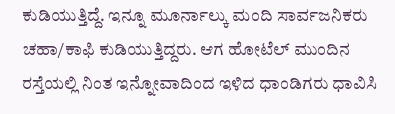ಕುಡಿಯುತ್ತಿದ್ದೆ. ಇನ್ನೂ ಮೂರ್ನಾಲ್ಕು ಮಂದಿ ಸಾರ್ವಜನಿಕರು ಚಹಾ/ಕಾಫಿ ಕುಡಿಯುತ್ತಿದ್ದರು. ಆಗ ಹೋಟೆಲ್ ಮುಂದಿನ ರಸ್ತೆಯಲ್ಲಿ ನಿಂತ ಇನ್ನೋವಾದಿಂದ ಇಳಿದ ಧಾಂಡಿಗರು ಧಾವಿಸಿ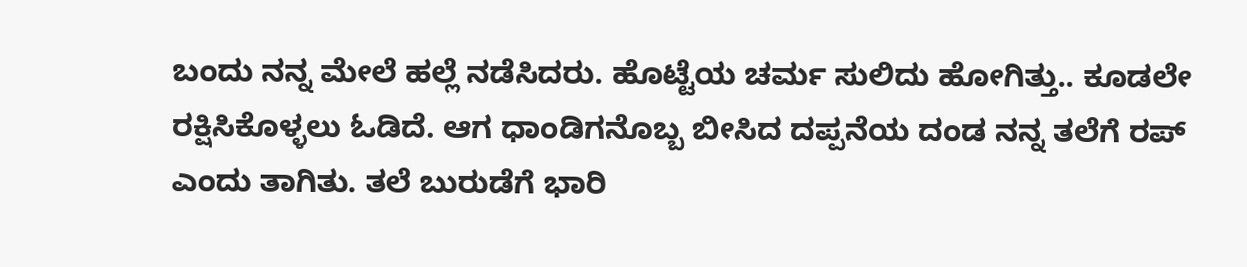ಬಂದು ನನ್ನ ಮೇಲೆ ಹಲ್ಲೆ ನಡೆಸಿದರು. ಹೊಟ್ಟೆಯ ಚರ್ಮ ಸುಲಿದು ಹೋಗಿತ್ತು.. ಕೂಡಲೇ ರಕ್ಷಿಸಿಕೊಳ್ಳಲು ಓಡಿದೆ. ಆಗ ಧಾಂಡಿಗನೊಬ್ಬ ಬೀಸಿದ ದಪ್ಪನೆಯ ದಂಡ ನನ್ನ ತಲೆಗೆ ರಪ್ ಎಂದು ತಾಗಿತು. ತಲೆ ಬುರುಡೆಗೆ ಭಾರಿ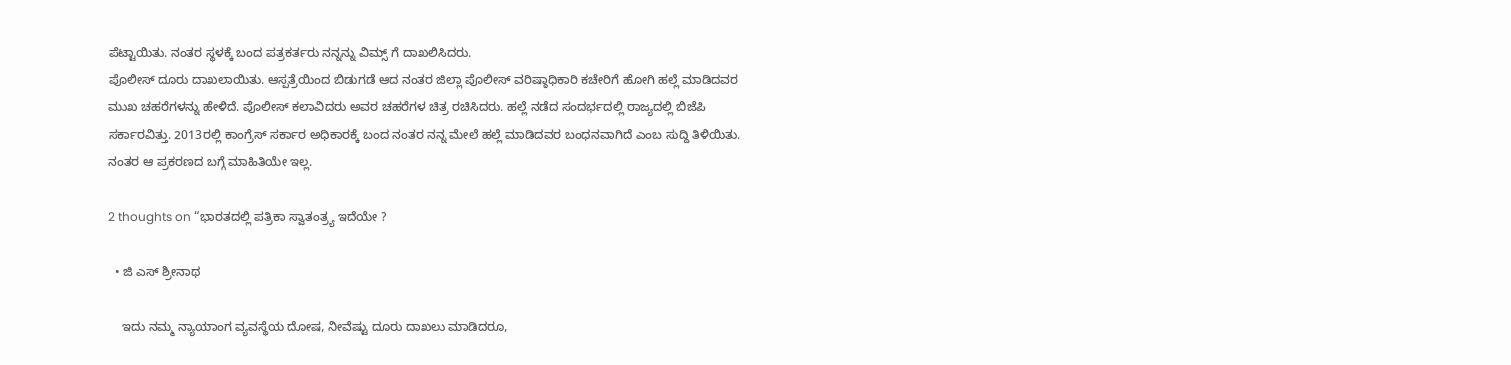ಪೆಟ್ಟಾಯಿತು. ನಂತರ ಸ್ಥಳಕ್ಕೆ ಬಂದ ಪತ್ರಕರ್ತರು ನನ್ನನ್ನು ವಿಮ್ಸ್ ಗೆ ದಾಖಲಿಸಿದರು.
ಪೊಲೀಸ್ ದೂರು ದಾಖಲಾಯಿತು. ಆಸ್ಪತ್ರೆಯಿಂದ ಬಿಡುಗಡೆ ಆದ ನಂತರ ಜಿಲ್ಲಾ ಪೊಲೀಸ್ ವರಿಷ್ಠಾಧಿಕಾರಿ ಕಚೇರಿಗೆ ಹೋಗಿ ಹಲ್ಲೆ ಮಾಡಿದವರ ಮುಖ ಚಹರೆಗಳನ್ನು ಹೇಳಿದೆ. ಪೊಲೀಸ್ ಕಲಾವಿದರು ಅವರ ಚಹರೆಗಳ ಚಿತ್ರ ರಚಿಸಿದರು. ಹಲ್ಲೆ ನಡೆದ ಸಂದರ್ಭದಲ್ಲಿ ರಾಜ್ಯದಲ್ಲಿ ಬಿಜೆಪಿ ಸರ್ಕಾರವಿತ್ತು. 2013ರಲ್ಲಿ ಕಾಂಗ್ರೆಸ್ ಸರ್ಕಾರ ಅಧಿಕಾರಕ್ಕೆ ಬಂದ ನಂತರ ನನ್ನ ಮೇಲೆ ಹಲ್ಲೆ ಮಾಡಿದವರ ಬಂಧನವಾಗಿದೆ ಎಂಬ ಸುದ್ದಿ ತಿಳಿಯಿತು. ನಂತರ ಆ ಪ್ರಕರಣದ ಬಗ್ಗೆ ಮಾಹಿತಿಯೇ ಇಲ್ಲ.

2 thoughts on “ಭಾರತದಲ್ಲಿ ಪತ್ರಿಕಾ ಸ್ವಾತಂತ್ರ್ಯ ಇದೆಯೇ ?

  • ಜಿ ಎಸ್ ಶ್ರೀನಾಥ

    ಇದು ನಮ್ಮ ನ್ಯಾಯಾಂಗ ವ್ಯವಸ್ಥೆಯ ದೋಷ, ನೀವೆಷ್ಟು ದೂರು ದಾಖಲು ಮಾಡಿದರೂ,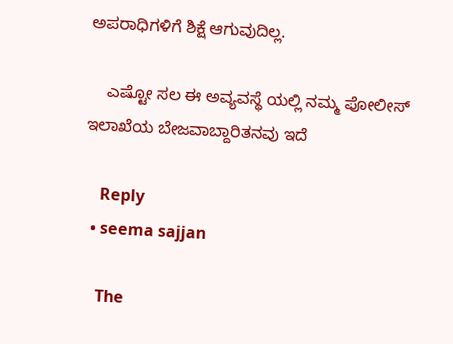ಅಪರಾಧಿಗಳಿಗೆ ಶಿಕ್ಷೆ ಆಗುವುದಿಲ್ಲ.

    ಎಷ್ಟೋ ಸಲ ಈ ಅವ್ಯವಸ್ಥೆ ಯಲ್ಲಿ ನಮ್ಮ ಪೋಲೀಸ್ ಇಲಾಖೆಯ ಬೇಜವಾಬ್ದಾರಿತನವು ಇದೆ

    Reply
  • seema sajjan

    The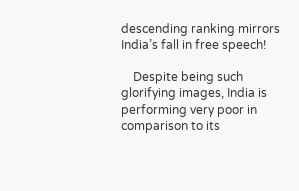descending ranking mirrors India’s fall in free speech!

    Despite being such glorifying images, India is performing very poor in comparison to its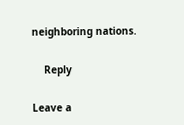neighboring nations.

    Reply

Leave a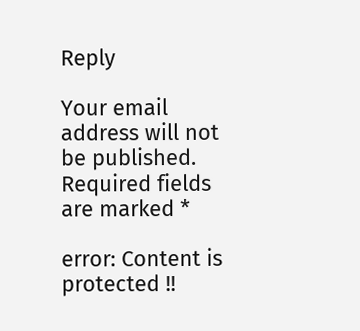Reply

Your email address will not be published. Required fields are marked *

error: Content is protected !!